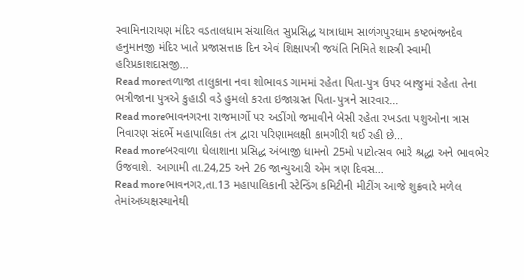સ્વામિનારાયણ મંદિર વડતાલધામ સંચાલિત સુપ્રસિદ્ધ યાત્રાધામ સાળંગપુરધામ કષ્ટભંજનદેવ હનુમાનજી મંદિર ખાતે પ્રજાસત્તાક દિન એવં શિક્ષાપત્રી જયંતિ નિમિતે શાસ્ત્રી સ્વામી હરિપ્રકાશદાસજી...
Read moreતળાજા તાલુકાના નવા શોભાવડ ગામમાં રહેતા પિતા-પુત્ર ઉપર બાજુમાં રહેતા તેના ભત્રીજાના પુત્રએ કુહાડી વડે હુમલો કરતા ઇજાગ્રસ્ત પિતા-પુત્રને સારવાર...
Read moreભાવનગરના રાજમાર્ગો પર અડીંગો જમાવીને બેસી રહેતા રખડતા પશુઓના ત્રાસ નિવારણ સંદર્ભે મહાપાલિકા તંત્ર દ્વારા પરિણામલક્ષી કામગીરી થઈ રહી છે...
Read moreબરવાળા ઘેલાશાના પ્રસિદ્ધ અંબાજી ધામનો 25મો પાટોત્સવ ભારે શ્રદ્ધા અને ભાવભેર ઉજવાશે. આગામી તા.24,25 અને 26 જાન્યુઆરી એમ ત્રણ દિવસ...
Read moreભાવનગર,તા.13 મહાપાલિકાની સ્ટેન્ડિંગ કમિટીની મીટીંગ આજે શુક્રવારે મળેલ તેમાંઅધ્યક્ષસ્થાનેથી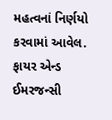મહત્વનાં નિર્ણયો કરવામાં આવેલ. ફાયર એન્ડ ઈમરજન્સી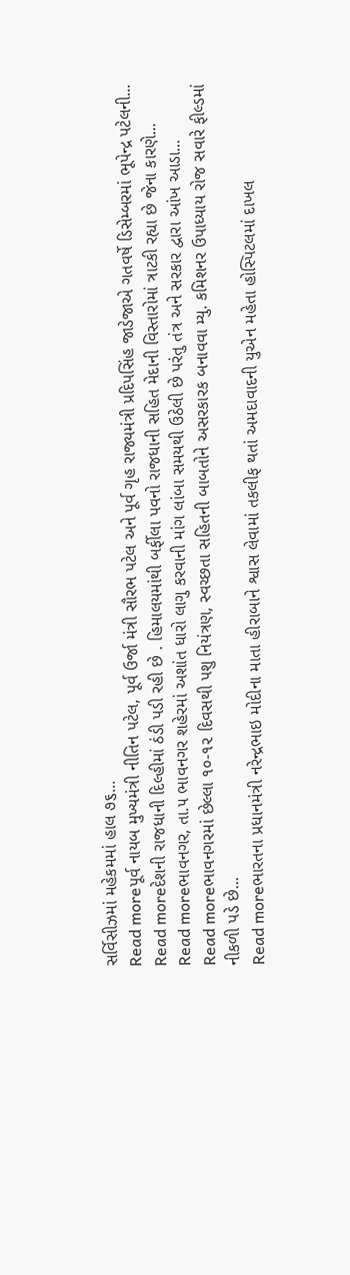સર્વિસીઝમાં મહેકમમાં હાલ ૭૬...
Read moreપૂર્વ નાયબ મુખ્યમંત્રી નીતિન પટેલ, પૂર્વ ઉર્જા મંત્રી સૌરભ પટેલ અને પૂર્વ ગૃહ રાજ્યમંત્રી પ્રદિપસિંહ જાડેજાએ ગતવર્ષે ડિસેમ્બરમાં ભૂપેન્દ્ર પટેલની...
Read moreદેશની રાજધાની દિલ્હીમાં ઠંડી પડી રહી છે . હિમાલયમાંથી બર્ફીલા પવનો રાજધાની સહિત મેદાની વિસ્તારોમાં ત્રાટકી રહ્યા છે જેના કારણે...
Read moreભાવનગર, તા.૫ ભાવનગર શહેરમાં અશાંત ધારો લાગુ કરવાની માંગ લાંબા સમયથી ઉઠેલી છે પરંતુ તંત્ર અને સરકાર દ્વારા આંખ આડા...
Read moreભાવનગરમાં છેલ્લા ૧૦-૧૨ દિવસથી પશુ નિયંત્રણ, સ્વચ્છતા સહિતની બાબતોને અસરકારક બનાવવા મ્યુ. કમિશનર ઉપાધ્યાય રોજ સવારે ફીલ્ડમાં નીકળી પડે છે...
Read moreભારતના પ્રધાનમંત્રી નરેન્દ્રભાઇ મોદીના માતા હીરાબાને શ્વાસ લેવામાં તકલીફ થતાં અમદાવાદની યુએન મહેતા હોસ્પિટલમાં દાખલ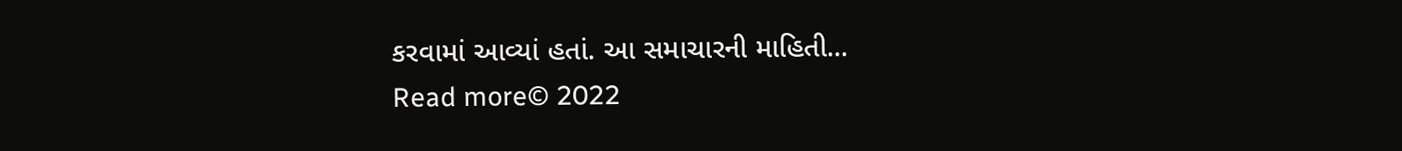કરવામાં આવ્યાં હતાં. આ સમાચારની માહિતી...
Read more© 2022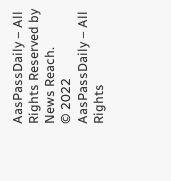AasPassDaily – All Rights Reserved by News Reach.
© 2022 AasPassDaily – All Rights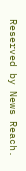Reserved by News Reach.